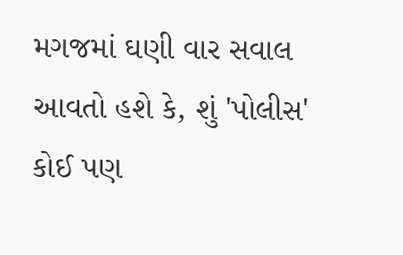મગજમાં ઘણી વાર સવાલ આવતો હશે કે, શું 'પોલીસ' કોઈ પણ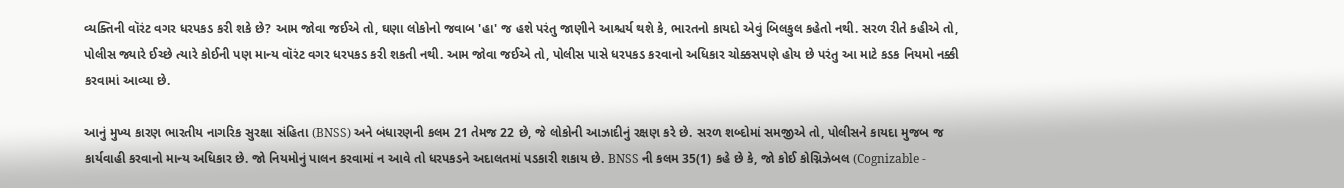વ્યક્તિની વૉરંટ વગર ધરપકડ કરી શકે છે? આમ જોવા જઈએ તો, ઘણા લોકોનો જવાબ 'હા' જ હશે પરંતુ જાણીને આશ્ચર્ય થશે કે, ભારતનો કાયદો એવું બિલકુલ કહેતો નથી. સરળ રીતે કહીએ તો, પોલીસ જ્યારે ઈચ્છે ત્યારે કોઈની પણ માન્ય વૉરંટ વગર ધરપકડ કરી શકતી નથી. આમ જોવા જઈએ તો, પોલીસ પાસે ધરપકડ કરવાનો અધિકાર ચોક્કસપણે હોય છે પરંતુ આ માટે કડક નિયમો નક્કી કરવામાં આવ્યા છે.

આનું મુખ્ય કારણ ભારતીય નાગરિક સુરક્ષા સંહિતા (BNSS) અને બંધારણની કલમ 21 તેમજ 22 છે, જે લોકોની આઝાદીનું રક્ષણ કરે છે. સરળ શબ્દોમાં સમજીએ તો, પોલીસને કાયદા મુજબ જ કાર્યવાહી કરવાનો માન્ય અધિકાર છે. જો નિયમોનું પાલન કરવામાં ન આવે તો ધરપકડને અદાલતમાં પડકારી શકાય છે. BNSS ની કલમ 35(1) કહે છે કે, જો કોઈ કોગ્નિઝેબલ (Cognizable -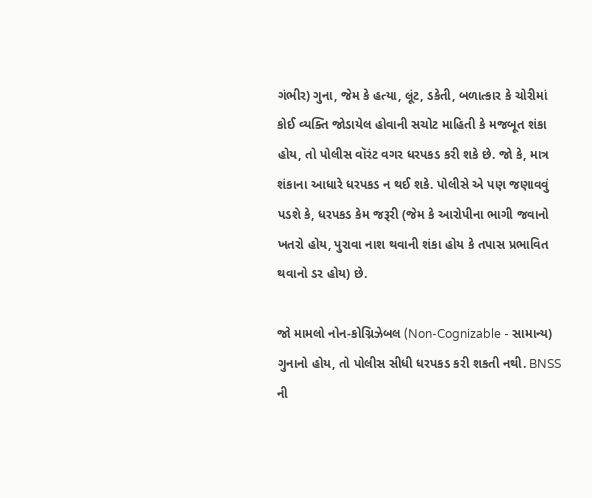ગંભીર) ગુના, જેમ કે હત્યા, લૂંટ, ડકેતી, બળાત્કાર કે ચોરીમાં કોઈ વ્યક્તિ જોડાયેલ હોવાની સચોટ માહિતી કે મજબૂત શંકા હોય, તો પોલીસ વૉરંટ વગર ધરપકડ કરી શકે છે. જો કે, માત્ર શંકાના આધારે ધરપકડ ન થઈ શકે. પોલીસે એ પણ જણાવવું પડશે કે, ધરપકડ કેમ જરૂરી (જેમ કે આરોપીના ભાગી જવાનો ખતરો હોય, પુરાવા નાશ થવાની શંકા હોય કે તપાસ પ્રભાવિત થવાનો ડર હોય) છે.

જો મામલો નોન-કોગ્નિઝેબલ (Non-Cognizable - સામાન્ય) ગુનાનો હોય, તો પોલીસ સીધી ધરપકડ કરી શકતી નથી. BNSS ની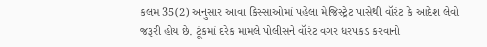કલમ 35(2) અનુસાર આવા કિસ્સાઓમાં પહેલા મેજિસ્ટ્રેટ પાસેથી વૉરંટ કે આદેશ લેવો જરૂરી હોય છે. ટૂંકમાં દરેક મામલે પોલીસને વૉરંટ વગર ધરપકડ કરવાનો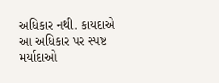અધિકાર નથી. કાયદાએ આ અધિકાર પર સ્પષ્ટ મર્યાદાઓ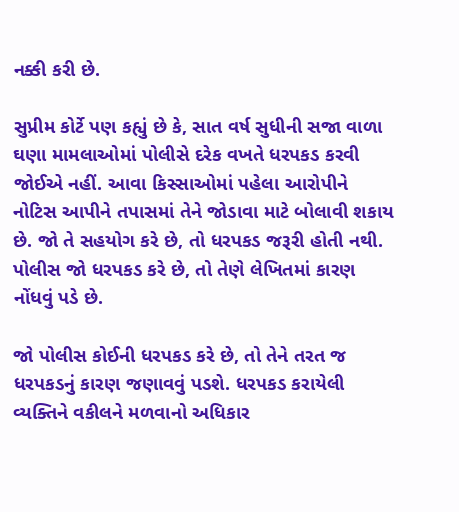નક્કી કરી છે.

સુપ્રીમ કોર્ટે પણ કહ્યું છે કે, સાત વર્ષ સુધીની સજા વાળા ઘણા મામલાઓમાં પોલીસે દરેક વખતે ધરપકડ કરવી જોઈએ નહીં. આવા કિસ્સાઓમાં પહેલા આરોપીને નોટિસ આપીને તપાસમાં તેને જોડાવા માટે બોલાવી શકાય છે. જો તે સહયોગ કરે છે, તો ધરપકડ જરૂરી હોતી નથી. પોલીસ જો ધરપકડ કરે છે, તો તેણે લેખિતમાં કારણ નોંધવું પડે છે.

જો પોલીસ કોઈની ધરપકડ કરે છે, તો તેને તરત જ ધરપકડનું કારણ જણાવવું પડશે. ધરપકડ કરાયેલી વ્યક્તિને વકીલને મળવાનો અધિકાર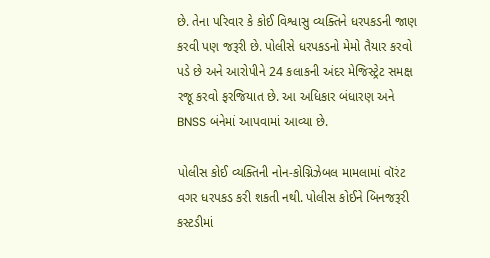છે. તેના પરિવાર કે કોઈ વિશ્વાસુ વ્યક્તિને ધરપકડની જાણ કરવી પણ જરૂરી છે. પોલીસે ધરપકડનો મેમો તૈયાર કરવો પડે છે અને આરોપીને 24 કલાકની અંદર મેજિસ્ટ્રેટ સમક્ષ રજૂ કરવો ફરજિયાત છે. આ અધિકાર બંધારણ અને BNSS બંનેમાં આપવામાં આવ્યા છે.

પોલીસ કોઈ વ્યક્તિની નોન-કોગ્નિઝેબલ મામલામાં વૉરંટ વગર ધરપકડ કરી શકતી નથી. પોલીસ કોઈને બિનજરૂરી કસ્ટડીમાં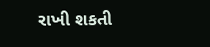રાખી શકતી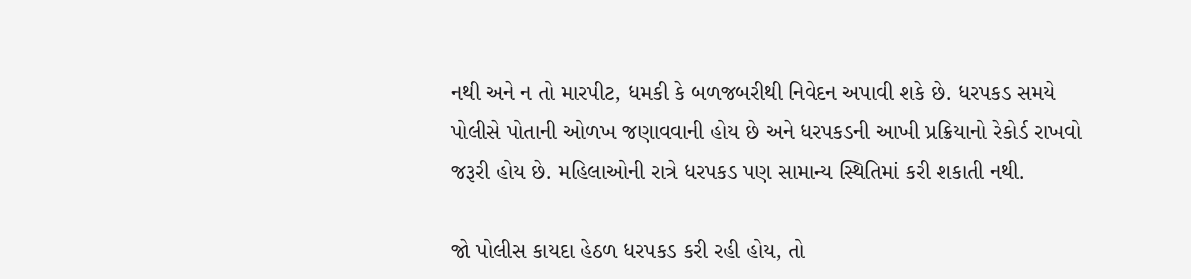નથી અને ન તો મારપીટ, ધમકી કે બળજબરીથી નિવેદન અપાવી શકે છે. ધરપકડ સમયે પોલીસે પોતાની ઓળખ જણાવવાની હોય છે અને ધરપકડની આખી પ્રક્રિયાનો રેકોર્ડ રાખવો જરૂરી હોય છે. મહિલાઓની રાત્રે ધરપકડ પણ સામાન્ય સ્થિતિમાં કરી શકાતી નથી.

જો પોલીસ કાયદા હેઠળ ધરપકડ કરી રહી હોય, તો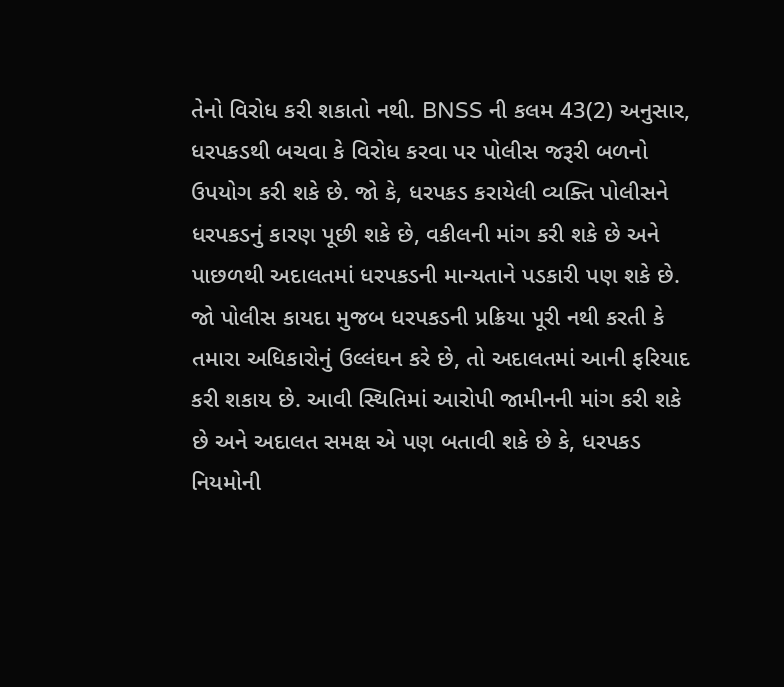તેનો વિરોધ કરી શકાતો નથી. BNSS ની કલમ 43(2) અનુસાર, ધરપકડથી બચવા કે વિરોધ કરવા પર પોલીસ જરૂરી બળનો ઉપયોગ કરી શકે છે. જો કે, ધરપકડ કરાયેલી વ્યક્તિ પોલીસને ધરપકડનું કારણ પૂછી શકે છે, વકીલની માંગ કરી શકે છે અને પાછળથી અદાલતમાં ધરપકડની માન્યતાને પડકારી પણ શકે છે. જો પોલીસ કાયદા મુજબ ધરપકડની પ્રક્રિયા પૂરી નથી કરતી કે તમારા અધિકારોનું ઉલ્લંઘન કરે છે, તો અદાલતમાં આની ફરિયાદ કરી શકાય છે. આવી સ્થિતિમાં આરોપી જામીનની માંગ કરી શકે છે અને અદાલત સમક્ષ એ પણ બતાવી શકે છે કે, ધરપકડ નિયમોની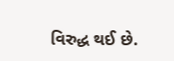વિરુદ્ધ થઈ છે.